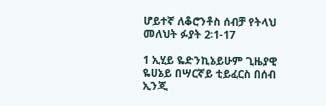ሆይተኛ ለቆሮንቶስ ሰብቻ የትላህ መለህት ፉያት 2፡1-17

1 ኢሂይ ዬድንኪኔይሁም ጊዜያዊ ዬሀኔይ በሣርኛይ ቲይፈርስ በሰብ ኢንጂ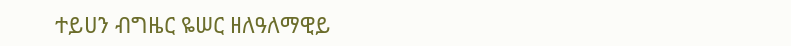ተይሀን ብግዜር ዬሠር ዘለዓለማዊይ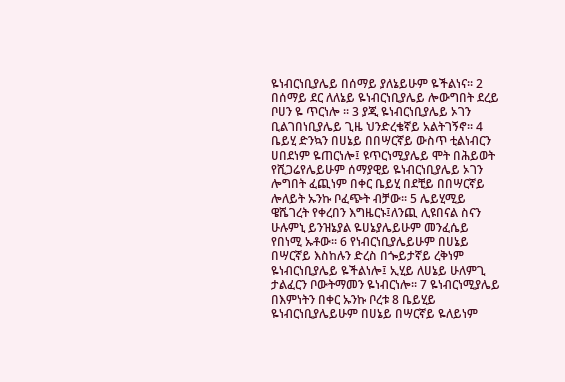ዬነብርነቢያሌይ በሰማይ ያለኔይሁም ዬችልነና፡፡ 2 በሰማይ ደር ለለኔይ ዬነብርነቢያሌይ ሎውግበት ደረይ ቦሀን ዬ ጥርነሎ ፡፡ 3 ያጂ ዬነብርነቢያሌይ ኦገን ቢልገበነቢያሌይ ጊዜ ህንድረቄኛይ አልትገኝኖ፡፡ 4 ቤይሂ ድንኳን በሀኔይ በበሣርኛይ ውስጥ ቲልነብርን ሀበደነም ዬጠርነሎ፤ ዩጥርነሚያሌይ ሞት በሕይወት የሺጋሬየሌይሁም ሰማያዊይ ዬነብርነቢያሌይ ኦገን ሎግበት ፈጪነም በቀር ቤይሂ በደቺይ በበሣርኛይ ሎለይት ኡንኩ ቦፈጭት ብቻው፡፡ 5 ሌይሂሚይ ዌሼገረት የቀረበን እግዜርኑ፤ለንጪ ሊዩበናል ስናን ሁሉምኒ ይንዝኔያል ዬሀኔያሌይሁም መንፈሴይ የበነሚ ኡቶው፡፡ 6 የነብርነቢያሌይሁም በሀኔይ በሣርኛይ እስከሉን ድረስ በጐይታኛይ ረቅነም ዬነብርነቢያሌይ ዬችልነሎ፤ ኢሂይ ለሀኔይ ሁለምጊ ታልፈርን ቦውትማመን ዬነብርነሎ፡፡ 7 ዬነብርነሚያሌይ በእምነትን በቀር ኡንኩ ቦረቱ 8 ቤይሂይ ዬነብርነቢያሌይሁም በሀኔይ በሣርኛይ ዬለይነም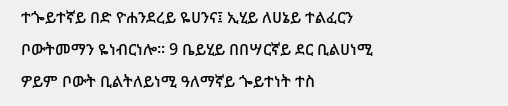ተጐይተኛይ በድ ዮሐንደረይ ዬሀንና፤ ኢሂይ ለሀኔይ ተልፈርን ቦውትመማን ዬነብርነሎ፡፡ 9 ቤይሂይ በበሣርኛይ ደር ቢልሀነሚ ዎይም ቦውት ቢልትለይነሚ ዓለማኛይ ጐይተነት ተስ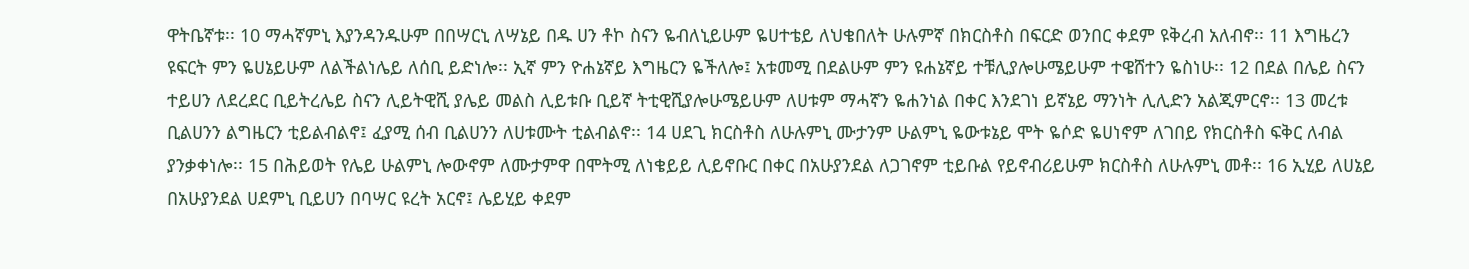ዋትቤኛቱ፡፡ 10 ማሓኛምኒ እያንዳንዱሁም በበሣርኒ ለሣኔይ በዱ ሀን ቶኮ ስናን ዬብለኒይሁም ዬሀተቴይ ለህቄበለት ሁሉምኛ በክርስቶስ በፍርድ ወንበር ቀደም ዩቅረብ አለብኖ፡፡ 11 እግዜረን ዩፍርት ምን ዬሀኔይሁም ለልችልነሌይ ለሰቢ ይድነሎ፡፡ ኢኛ ምን ዮሐኔኛይ እግዜርን ዬችለሎ፤ አቱመሚ በደልሁም ምን ዩሐኔኛይ ተቹሊያሎሁሜይሁም ተዌሸተን ዬስነሁ፡፡ 12 በደል በሌይ ስናን ተይሀን ለደረደር ቢይትረሌይ ስናን ሊይትዊሺ ያሌይ መልስ ሊይቱቡ ቢይኛ ትቲዊሺያሎሁሜይሁም ለሀቱም ማሓኛን ዬሐንነል በቀር እንደገነ ይኛኔይ ማንነት ሊሊድን አልጂምርኖ፡፡ 13 መረቱ ቢልሀንን ልግዜርን ቲይልብልኖ፤ ፈያሚ ሰብ ቢልሀንን ለሀቱሙት ቲልብልኖ፡፡ 14 ሀደጊ ክርስቶስ ለሁሉምኒ ሙታንም ሁልምኒ ዬውቱኔይ ሞት ዬሶድ ዬሀነኖም ለገበይ የክርስቶስ ፍቅር ለብል ያንቃቀነሎ፡፡ 15 በሕይወት የሌይ ሁልምኒ ሎውኖም ለሙታምዋ በሞትሚ ለነቄይይ ሊይኖቡር በቀር በአሁያንደል ለጋገኖም ቲይቡል የይኖብሪይሁም ክርስቶስ ለሁሉምኒ መቶ፡፡ 16 ኢሂይ ለሀኔይ በአሁያንደል ሀደምኒ ቢይሀን በባሣር ዩረት አርኖ፤ ሌይሂይ ቀደም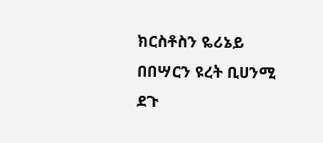ክርስቶስን ዬሪኔይ በበሣርን ዩረት ቢሀንሚ ደጉ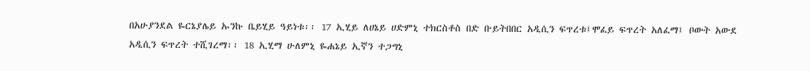በአሁያንደል ዬርኔያሌይ ኡንኩ ቤይሂይ ዓይነቱ፡፡ 17 ኢሂይ ለሀኔይ ሀድምኒ ተክርስቶስ በድ ቡይትበበር አዲሲን ፍጥረቱ፤ሞፈይ ፍጥረት አለፈማ፤ ቦውት አውደ አዲሲን ፍጥረት ተሺገረማ፡፡ 18 ኢሂማ ሁለምኒ ዬሐኔይ ኢኛን ተጋግኒ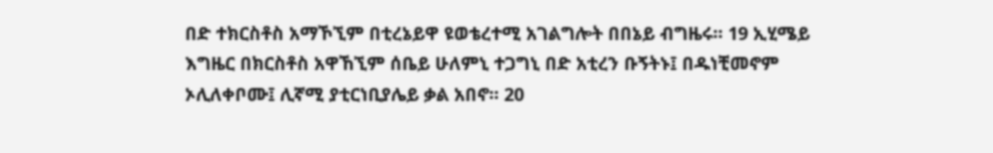በድ ተክርስቶስ አማኾኚም በቲረኔይዋ ዩወቴረተሚ አገልግሎት በበኔይ ብግዜሩ፡፡ 19 ኢሂሜይ እግዜር በክርስቶስ አዋኸኚም ሰቤይ ሁለምኒ ተጋግኒ በድ አቲረን ቡኝትኑ፤ በዱነቺመኖም ኦሊለቀቦሙ፤ ሊኛሚ ያቲርነቢያሌይ ቃል አበኖ፡፡ 20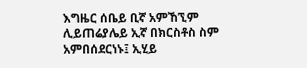እግዜር ሰቤይ ቢኛ አምኸኚም ሊይጠሬያሌይ ኢኛ በክርስቶስ ስም አምበሰደርነኑ፤ ኢሂይ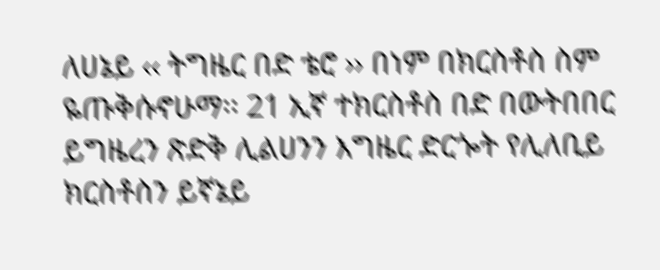ለሀኔይ ‹‹ ትግዜር በድ ቴሮ ›› በነም በክርስቶስ ስም ዬጡቅሱኖሁማ፡፡ 21 ኢኛ ተክርስቶስ በድ በውትበበር ይግዜረን ጽድቅ ሊልሀንን እግዜር ድርጐት የሊለቢይ ክርስቶስን ይኛኔይ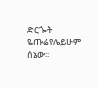ድርጐት ዬጡሬየሌይሁም ሰኔው፡፡